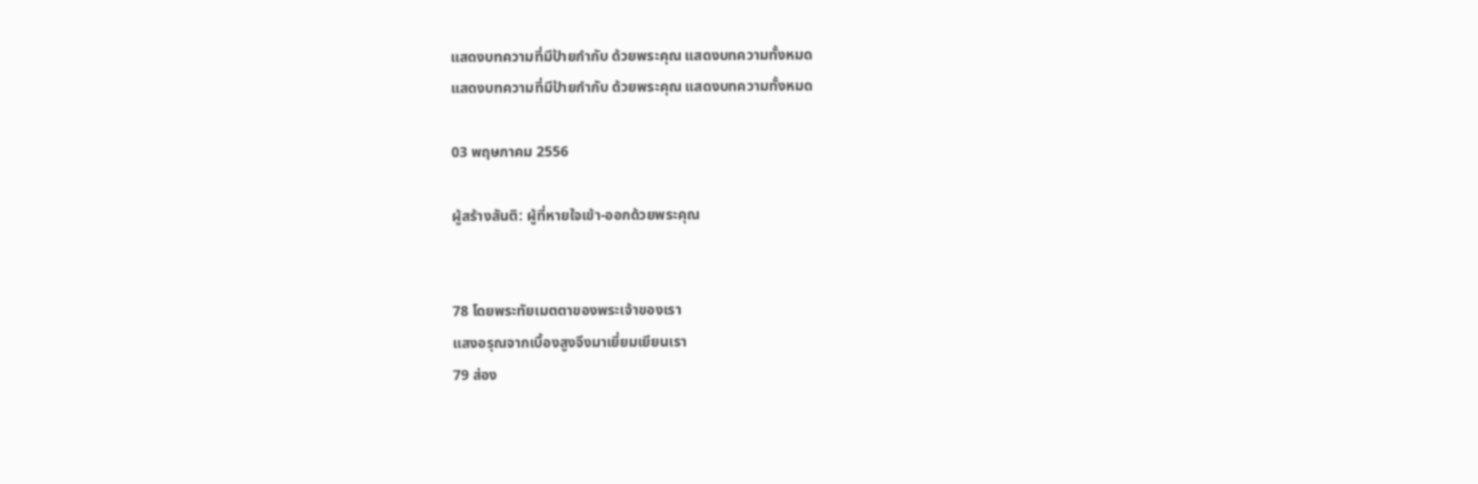แสดงบทความที่มีป้ายกำกับ ด้วยพระคุณ แสดงบทความทั้งหมด
แสดงบทความที่มีป้ายกำกับ ด้วยพระคุณ แสดงบทความทั้งหมด

03 พฤษภาคม 2556

ผู้สร้างสันติ: ผู้ที่หายใจเข้า-ออกด้วยพระคุณ


78 โดยพระทัยเมตตาของพระเจ้าของเรา
แสงอรุณจากเบื้องสูงจึงมาเยี่ยมเยียนเรา
79 ส่อง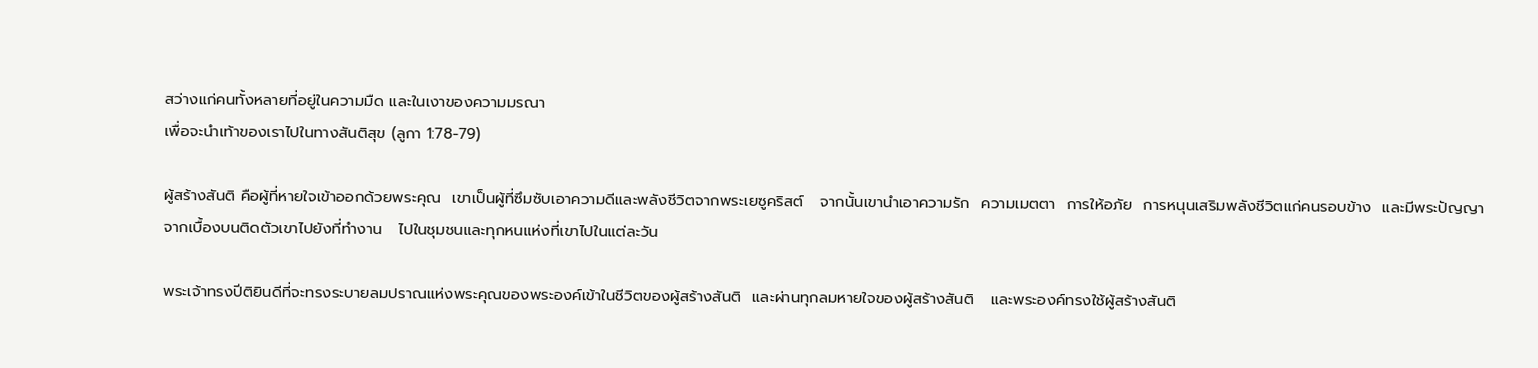สว่างแก่คนทั้งหลายที่อยู่ในความมืด และในเงาของความมรณา
เพื่อจะนำเท้าของเราไปในทางสันติสุข (ลูกา 1:78-79)

ผู้สร้างสันติ คือผู้ที่หายใจเข้าออกด้วยพระคุณ  เขาเป็นผู้ที่ซึมซับเอาความดีและพลังชีวิตจากพระเยซูคริสต์   จากนั้นเขานำเอาความรัก  ความเมตตา  การให้อภัย  การหนุนเสริมพลังชีวิตแก่คนรอบข้าง  และมีพระปัญญาจากเบื้องบนติดตัวเขาไปยังที่ทำงาน   ไปในชุมชนและทุกหนแห่งที่เขาไปในแต่ละวัน

พระเจ้าทรงปีติยินดีที่จะทรงระบายลมปราณแห่งพระคุณของพระองค์เข้าในชีวิตของผู้สร้างสันติ  และผ่านทุกลมหายใจของผู้สร้างสันติ   และพระองค์ทรงใช้ผู้สร้างสันติ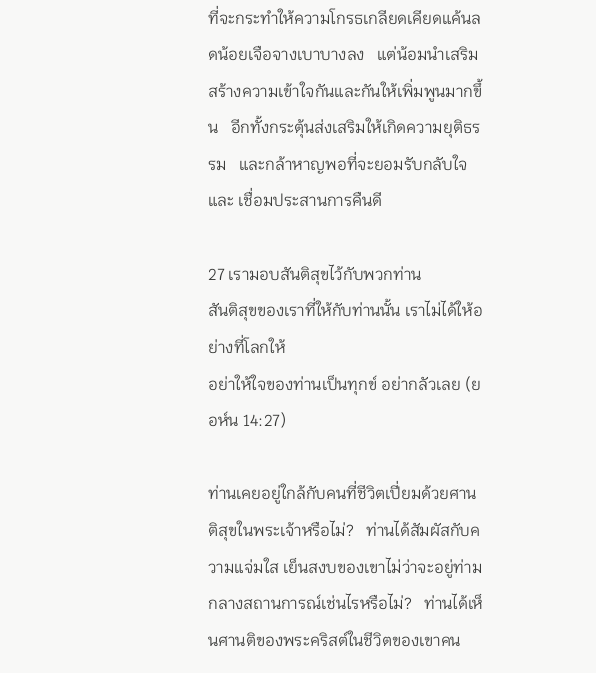ที่จะกระทำให้ความโกรธเกลียดเคียดแค้นลดน้อยเจือจางเบาบางลง   แต่น้อมนำเสริมสร้างความเข้าใจกันและกันให้เพิ่มพูนมากขึ้น   อีกทั้งกระตุ้นส่งเสริมให้เกิดความยุติธรรม   และกล้าหาญพอที่จะยอมรับกลับใจ และ เชื่อมประสานการคืนดี

27 เรามอบสันติสุขไว้กับพวกท่าน
สันติสุขของเราที่ให้กับท่านนั้น เราไม่ได้ให้อย่างที่โลกให้
อย่าให้ใจของท่านเป็นทุกข์ อย่ากลัวเลย (ยอห์น 14:27)

ท่านเคยอยู่ใกล้กับคนที่ชีวิตเปี่ยมด้วยศานติสุขในพระเจ้าหรือไม่?   ท่านได้สัมผัสกับความแจ่มใส เย็นสงบของเขาไม่ว่าจะอยู่ท่ามกลางสถานการณ์เช่นไรหรือไม่?   ท่านได้เห็นศานติของพระคริสต์ในชีวิตของเขาคน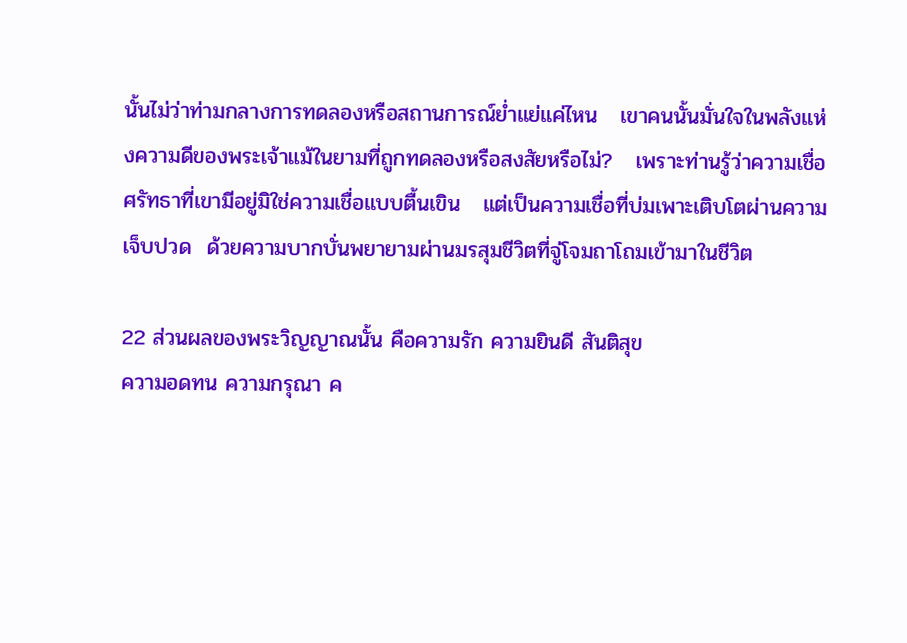นั้นไม่ว่าท่ามกลางการทดลองหรือสถานการณ์ย่ำแย่แค่ไหน   เขาคนนั้นมั่นใจในพลังแห่งความดีของพระเจ้าแม้ในยามที่ถูกทดลองหรือสงสัยหรือไม่?   เพราะท่านรู้ว่าความเชื่อศรัทธาที่เขามีอยู่มิใช่ความเชื่อแบบตื้นเขิน   แต่เป็นความเชื่อที่บ่มเพาะเติบโตผ่านความเจ็บปวด  ด้วยความบากบั่นพยายามผ่านมรสุมชีวิตที่จู่โจมถาโถมเข้ามาในชีวิต

22 ส่วนผลของพระวิญญาณนั้น คือความรัก ความยินดี สันติสุข
ความอดทน ความกรุณา ค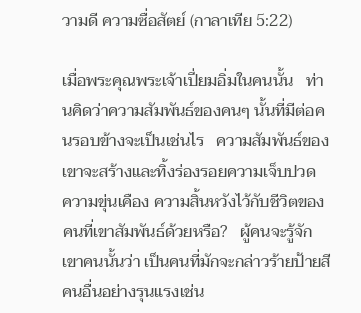วามดี ความซื่อสัตย์ (กาลาเทีย 5:22)

เมื่อพระคุณพระเจ้าเปี่ยมอิ่มในคนนั้น   ท่านคิดว่าความสัมพันธ์ของคนๆ นั้นที่มีต่อคนรอบข้างจะเป็นเช่นไร   ความสัมพันธ์ของเขาจะสร้างและทิ้งร่องรอยความเจ็บปวด  ความขุ่นเคือง ความสิ้นหวังไว้กับชีวิตของคนที่เขาสัมพันธ์ด้วยหรือ?   ผู้คนจะรู้จักเขาคนนั้นว่า เป็นคนที่มักจะกล่าวร้ายป้ายสีคนอื่นอย่างรุนแรงเช่น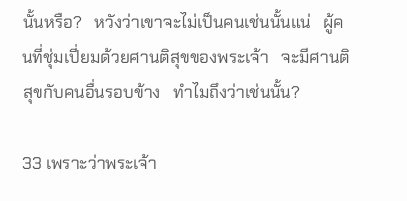นั้นหรือ?   หวังว่าเขาจะไม่เป็นคนเช่นนั้นแน่   ผู้คนที่ชุ่มเปี่ยมด้วยศานติสุขของพระเจ้า   จะมีศานติสุขกับคนอื่นรอบข้าง   ทำไมถึงว่าเช่นนั้น?

33 เพราะว่าพระเจ้า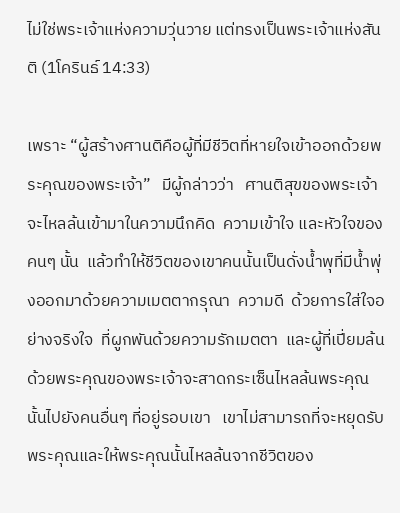ไม่ใช่พระเจ้าแห่งความวุ่นวาย แต่ทรงเป็นพระเจ้าแห่งสันติ (1โครินธ์ 14:33)

เพราะ “ผู้สร้างศานติคือผู้ที่มีชีวิตที่หายใจเข้าออกด้วยพระคุณของพระเจ้า”   มีผู้กล่าวว่า   ศานติสุขของพระเจ้าจะไหลล้นเข้ามาในความนึกคิด  ความเข้าใจ และหัวใจของคนๆ นั้น  แล้วทำให้ชีวิตของเขาคนนั้นเป็นดั่งน้ำพุที่มีน้ำพุ่งออกมาด้วยความเมตตากรุณา  ความดี  ด้วยการใส่ใจอย่างจริงใจ  ที่ผูกพันด้วยความรักเมตตา  และผู้ที่เปี่ยมล้นด้วยพระคุณของพระเจ้าจะสาดกระเซ็นไหลล้นพระคุณนั้นไปยังคนอื่นๆ ที่อยู่รอบเขา   เขาไม่สามารถที่จะหยุดรับพระคุณและให้พระคุณนั้นไหลล้นจากชีวิตของ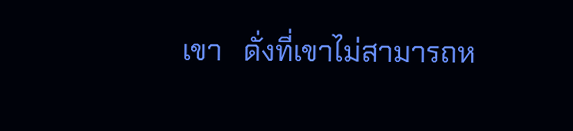เขา   ดั่งที่เขาไม่สามารถห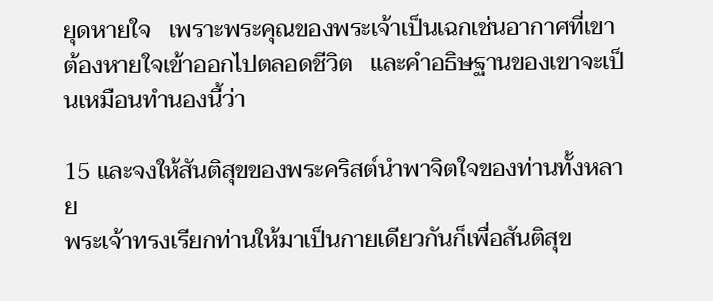ยุดหายใจ   เพราะพระคุณของพระเจ้าเป็นเฉกเช่นอากาศที่เขาต้องหายใจเข้าออกไปตลอดชีวิต   และคำอธิษฐานของเขาจะเป็นเหมือนทำนองนี้ว่า

15 และจงให้สันติสุขของพระคริสต์นำพาจิตใจของท่านทั้งหลาย
พระเจ้าทรงเรียกท่านให้มาเป็นกายเดียวกันก็เพื่อสันติสุข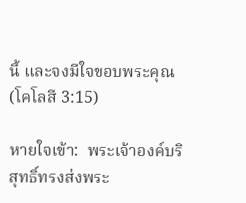นี้ และจงมีใจขอบพระคุณ (โคโลสี 3:15)

หายใจเข้า:  พระเจ้าองค์บริสุทธิ์ทรงส่งพระ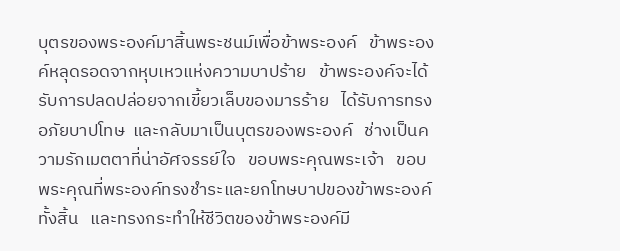บุตรของพระองค์มาสิ้นพระชนม์เพื่อข้าพระองค์   ข้าพระองค์หลุดรอดจากหุบเหวแห่งความบาปร้าย   ข้าพระองค์จะได้รับการปลดปล่อยจากเขี้ยวเล็บของมารร้าย   ได้รับการทรงอภัยบาปโทษ  และกลับมาเป็นบุตรของพระองค์   ช่างเป็นความรักเมตตาที่น่าอัศจรรย์ใจ   ขอบพระคุณพระเจ้า   ขอบพระคุณที่พระองค์ทรงชำระและยกโทษบาปของข้าพระองค์ทั้งสิ้น   และทรงกระทำให้ชีวิตของข้าพระองค์มี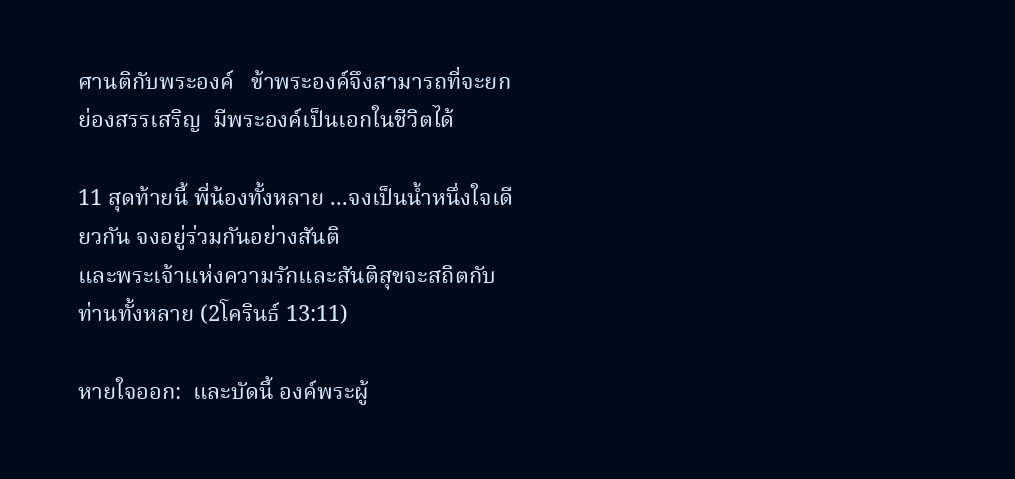ศานติกับพระองค์   ข้าพระองค์จึงสามารถที่จะยกย่องสรรเสริญ  มีพระองค์เป็นเอกในชีวิตได้

11 สุดท้ายนี้ พี่น้องทั้งหลาย ...จงเป็นน้ำหนึ่งใจเดียวกัน จงอยู่ร่วมกันอย่างสันติ
และพระเจ้าแห่งความรักและสันติสุขจะสถิตกับท่านทั้งหลาย (2โครินธ์ 13:11)

หายใจออก:  และบัดนี้ องค์พระผู้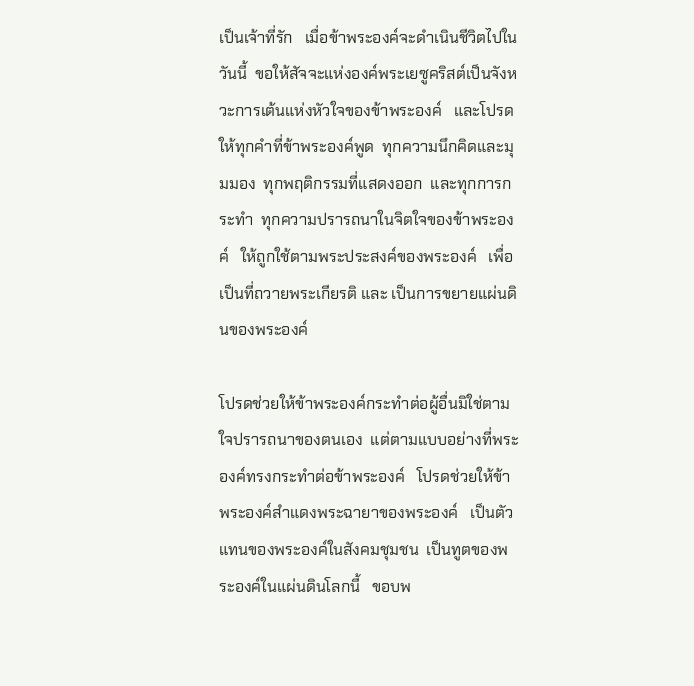เป็นเจ้าที่รัก   เมื่อข้าพระองค์จะดำเนินชีวิตไปในวันนี้  ขอให้สัจจะแห่งองค์พระเยซูคริสต์เป็นจังหวะการเต้นแห่งหัวใจของข้าพระองค์   และโปรดให้ทุกคำที่ข้าพระองค์พูด  ทุกความนึกคิดและมุมมอง  ทุกพฤติกรรมที่แสดงออก  และทุกการกระทำ  ทุกความปรารถนาในจิตใจของข้าพระองค์   ให้ถูกใช้ตามพระประสงค์ของพระองค์   เพื่อเป็นที่ถวายพระเกียรติ และ เป็นการขยายแผ่นดินของพระองค์

โปรดช่วยให้ข้าพระองค์กระทำต่อผู้อื่นมิใช่ตามใจปรารถนาของตนเอง  แต่ตามแบบอย่างที่พระองค์ทรงกระทำต่อข้าพระองค์   โปรดช่วยให้ข้าพระองค์สำแดงพระฉายาของพระองค์   เป็นตัวแทนของพระองค์ในสังคมชุมชน  เป็นทูตของพระองค์ในแผ่นดินโลกนี้   ขอบพ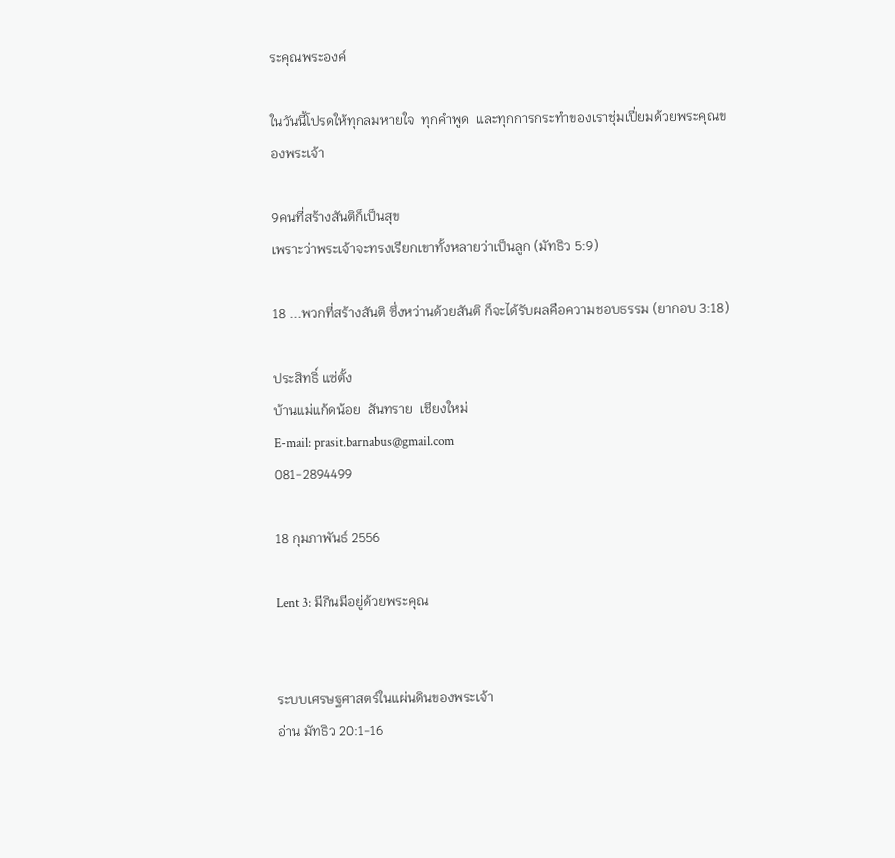ระคุณพระองค์

ในวันนี้โปรดให้ทุกลมหายใจ  ทุกคำพูด  และทุกการกระทำของเราชุ่มเปี่ยมด้วยพระคุณของพระเจ้า

9คนที่สร้างสันติก็เป็นสุข
เพราะว่าพระเจ้าจะทรงเรียกเขาทั้งหลายว่าเป็นลูก (มัทธิว 5:9)

18 ...พวกที่สร้างสันติ ซึ่งหว่านด้วยสันติ ก็จะได้รับผลคือความชอบธรรม (ยากอบ 3:18)

ประสิทธิ์ แซ่ตั้ง
บ้านแม่แก้ดน้อย  สันทราย  เชียงใหม่
E-mail: prasit.barnabus@gmail.com
081-2894499

18 กุมภาพันธ์ 2556

Lent 3: มีกินมีอยู่ด้วยพระคุณ


ระบบเศรษฐศาสตร์ในแผ่นดินของพระเจ้า
อ่าน มัทธิว 20:1-16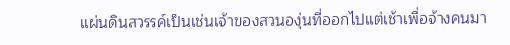แผ่นดินสวรรค์เป็นเช่นเจ้าของสวนองุ่นที่ออกไปแต่เช้าเพื่อจ้างคนมา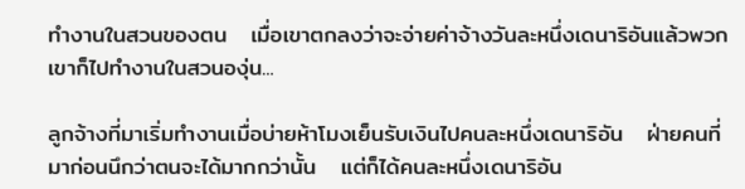ทำงานในสวนของตน   เมื่อเขาตกลงว่าจะจ่ายค่าจ้างวันละหนึ่งเดนาริอันแล้วพวกเขาก็ไปทำงานในสวนองุ่น...

ลูกจ้างที่มาเริ่มทำงานเมื่อบ่ายห้าโมงเย็นรับเงินไปคนละหนึ่งเดนาริอัน   ฝ่ายคนที่มาก่อนนึกว่าตนจะได้มากกว่านั้น   แต่ก็ได้คนละหนึ่งเดนาริอัน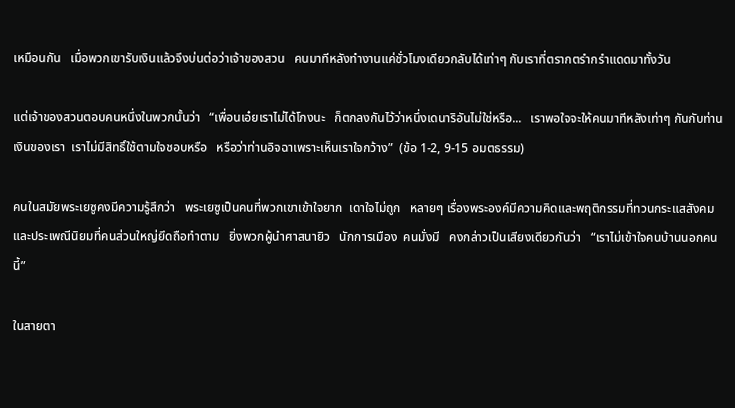เหมือนกัน   เมื่อพวกเขารับเงินแล้วจึงบ่นต่อว่าเจ้าของสวน   คนมาทีหลังทำงานแค่ชั่วโมงเดียวกลับได้เท่าๆ กับเราที่ตรากตรำกรำแดดมาทั้งวัน

แต่เจ้าของสวนตอบคนหนึ่งในพวกนั้นว่า   “เพื่อนเอ๋ยเราไม่ได้โกงนะ   ก็ตกลงกันไว้ว่าหนึ่งเดนาริอันไม่ใช่หรือ...   เราพอใจจะให้คนมาทีหลังเท่าๆ กันกับท่าน   เงินของเรา  เราไม่มีสิทธิ์ใช้ตามใจชอบหรือ   หรือว่าท่านอิจฉาเพราะเห็นเราใจกว้าง”  (ข้อ 1-2, 9-15 อมตธรรม)

คนในสมัยพระเยซูคงมีความรู้สึกว่า   พระเยซูเป็นคนที่พวกเขาเข้าใจยาก  เดาใจไม่ถูก   หลายๆ เรื่องพระองค์มีความคิดและพฤติกรรมที่ทวนกระแสสังคม  และประเพณีนิยมที่คนส่วนใหญ่ยึดถือทำตาม   ยิ่งพวกผู้นำศาสนายิว   นักการเมือง  คนมั่งมี   คงกล่าวเป็นเสียงเดียวกันว่า   “เราไม่เข้าใจคนบ้านนอกคนนี้”

ในสายตา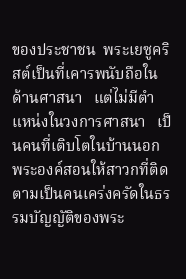ของประชาชน  พระเยซูคริสต์เป็นที่เคารพนับถือในด้านศาสนา   แต่ไม่มีตำแหน่งในวงการศาสนา   เป็นคนที่เติบโตในบ้านนอก   พระองค์สอนให้สาวกที่ติดตามเป็นคนเคร่งครัดในธรรมบัญญัติของพระ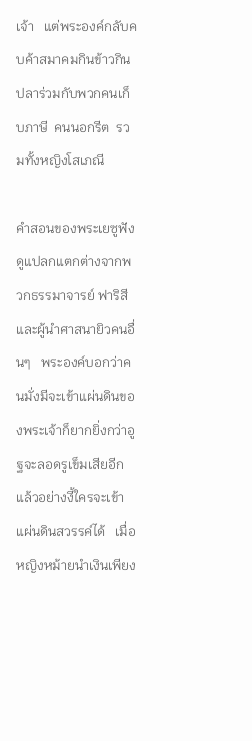เจ้า   แต่พระองค์กลับคบค้าสมาคมกินข้าวกินปลาร่วมกับพวกคนเก็บภาษี  คนนอกรีต  รวมทั้งหญิงโสเภณี

คำสอนของพระเยซูฟังดูแปลกแตกต่างจากพวกธรรมาจารย์ ฟาริสี และผู้นำศาสนายิวคนอื่นๆ   พระองค์บอกว่าคนมั่งมีจะเข้าแผ่นดินของพระเจ้าก็ยากยิ่งกว่าอูฐจะลอดรูเข็มเสียอีก   แล้วอย่างงี้ใครจะเข้าแผ่นดินสวรรค์ได้   เมื่อหญิงหม้ายนำเงินเพียง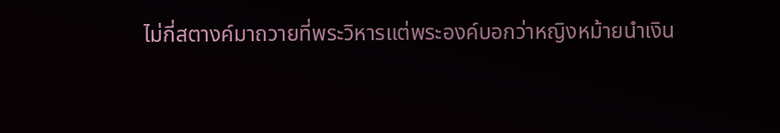ไม่กี่สตางค์มาถวายที่พระวิหารแต่พระองค์บอกว่าหญิงหม้ายนำเงิน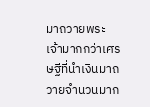มาถวายพระเจ้ามากกว่าเศรษฐีที่นำเงินมาถวายจำนวนมาก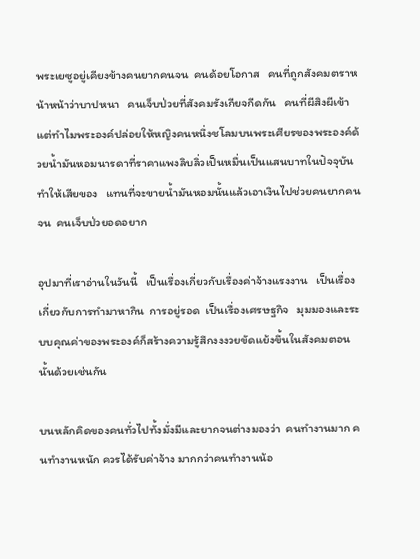พระเยซูอยู่เคียงข้างคนยากคนจน  คนด้อยโอกาส   คนที่ถูกสังคมตราหน้าหน้าว่าบาปหนา   คนเจ็บป่วยที่สังคมรังเกียจกีดกัน   คนที่ผีสิงผีเข้า   แต่ทำไมพระองค์ปล่อยให้หญิงคนหนึ่งชโลมบนพระเศียรของพระองค์ด้วยน้ำมันหอมนารดาที่ราคาแพงลิบลิ่วเป็นหมื่นเป็นแสนบาทในปัจจุบัน   ทำให้เสียของ   แทนที่จะขายน้ำมันหอมนั้นแล้วเอาเงินไปช่วยคนยากคนจน  คนเจ็บป่วยอดอยาก

อุปมาที่เราอ่านในวันนี้   เป็นเรื่องเกี่ยวกับเรื่องค่าจ้างแรงงาน   เป็นเรื่องเกี่ยวกับการทำมาหากิน  การอยู่รอด  เป็นเรื่องเศรษฐกิจ   มุมมองและระบบคุณค่าของพระองค์ก็สร้างความรู้สึกงงงวยขัดแย้งขึ้นในสังคมตอนนั้นด้วยเช่นกัน

บนหลักคิดของคนทั่วไปทั้งมั่งมีและยากจนต่างมองว่า  คนทำงานมาก คนทำงานหนัก ควรได้รับค่าจ้าง มากกว่าคนทำงานน้อ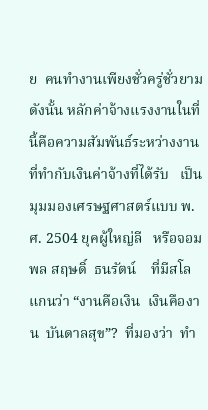ย  คนทำงานเพียงชั่วครู่ชั่วยาม    ดังนั้น หลักค่าจ้างแรงงานในที่นี้คือความสัมพันธ์ระหว่างงานที่ทำกับเงินค่าจ้างที่ได้รับ   เป็นมุมมองเศรษฐศาสตร์แบบ พ.ศ. 2504 ยุคผู้ใหญ่ลี   หรือจอมพล สฤษดิ์  ธนรัตน์    ที่มีสโลแกนว่า “งานคือเงิน  เงินคืองาน  บันดาลสุข”?  ที่มองว่า  ทำ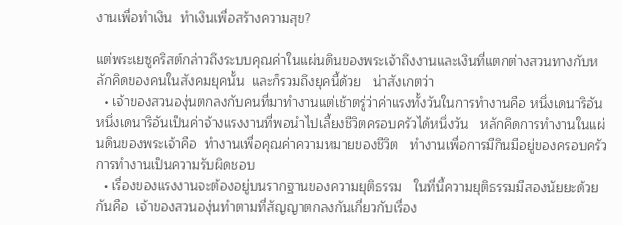งานเพื่อทำเงิน  ทำเงินเพื่อสร้างความสุข?

แต่พระเยซูคริสต์กล่าวถึงระบบคุณค่าในแผ่นดินของพระเจ้าถึงงานและเงินที่แตกต่างสวนทางกับหลักคิดของคนในสังคมยุคนั้น  และก็รวมถึงยุคนี้ด้วย   น่าสังเกตว่า
  • เจ้าของสวนองุ่นตกลงกับคนที่มาทำงานแต่เช้าตรู่ว่าค่าแรงทั้งวันในการทำงานคือ หนึ่งเดนาริอัน    หนึ่งเดนาริอันเป็นค่าจ้างแรงงานที่พอนำไปเลี้ยงชีวิตครอบครัวได้หนึ่งวัน   หลักคิดการทำงานในแผ่นดินของพระเจ้าคือ  ทำงานเพื่อคุณค่าความหมายของชีวิต   ทำงานเพื่อการมีกินมีอยู่ของครอบครัว   การทำงานเป็นความรับผิดชอบ
  • เรื่องของแรงงานจะต้องอยู่บนรากฐานของความยุติธรรม   ในที่นี้ความยุติธรรมมีสองนัยยะด้วยกันคือ  เจ้าของสวนองุ่นทำตามที่สัญญาตกลงกันเกี่ยวกับเรื่อง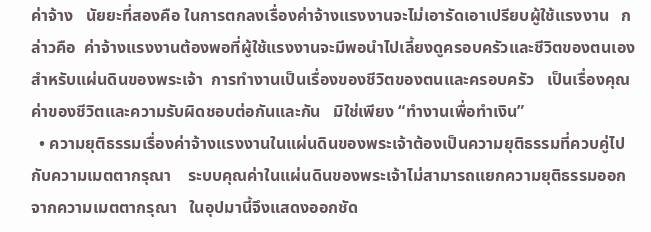ค่าจ้าง   นัยยะที่สองคือ ในการตกลงเรื่องค่าจ้างแรงงานจะไม่เอารัดเอาเปรียบผู้ใช้แรงงาน   กล่าวคือ  ค่าจ้างแรงงานต้องพอที่ผู้ใช้แรงงานจะมีพอนำไปเลี้ยงดูครอบครัวและชีวิตของตนเอง   สำหรับแผ่นดินของพระเจ้า  การทำงานเป็นเรื่องของชีวิตของตนและครอบครัว   เป็นเรื่องคุณค่าของชีวิตและความรับผิดชอบต่อกันและกัน   มิใช่เพียง “ทำงานเพื่อทำเงิน”
  • ความยุติธรรมเรื่องค่าจ้างแรงงานในแผ่นดินของพระเจ้าต้องเป็นความยุติธรรมที่ควบคู่ไปกับความเมตตากรุณา    ระบบคุณค่าในแผ่นดินของพระเจ้าไม่สามารถแยกความยุติธรรมออกจากความเมตตากรุณา   ในอุปมานี้จึงแสดงออกชัด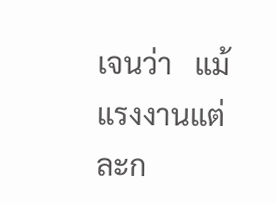เจนว่า   แม้แรงงานแต่ละก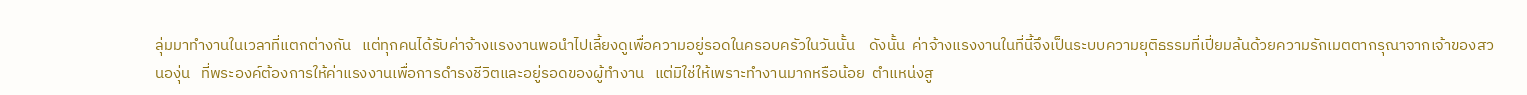ลุ่มมาทำงานในเวลาที่แตกต่างกัน   แต่ทุกคนได้รับค่าจ้างแรงงานพอนำไปเลี้ยงดูเพื่อความอยู่รอดในครอบครัวในวันนั้น    ดังนั้น  ค่าจ้างแรงงานในที่นี้จึงเป็นระบบความยุติธรรมที่เปี่ยมล้นด้วยความรักเมตตากรุณาจากเจ้าของสวนองุ่น   ที่พระองค์ต้องการให้ค่าแรงงานเพื่อการดำรงชีวิตและอยู่รอดของผู้ทำงาน   แต่มิใช่ให้เพราะทำงานมากหรือน้อย  ตำแหน่งสู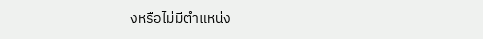งหรือไม่มีตำแหน่ง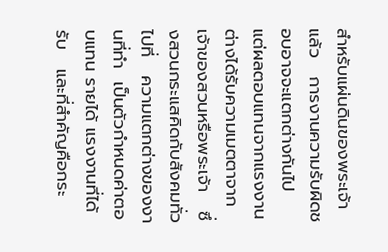สำหรับแผ่นดินของพระเจ้าแล้ว   การงานความรับผิดชอบอาจจะแตกต่างกันไป   แต่ผลตอบแทนจากแรงงานต่างได้รับความเมตตาจากเจ้าของสวนหรือพระเจ้า   ซึ่งสวนกระแสคิดกับสังคมทั่วไปที่   ความแตกต่างของงานที่ทำ  เป็นตัวกำหนดค่าตอบแทน รายได้ แรงงานที่ได้รับ   และที่สำคัญคือกระ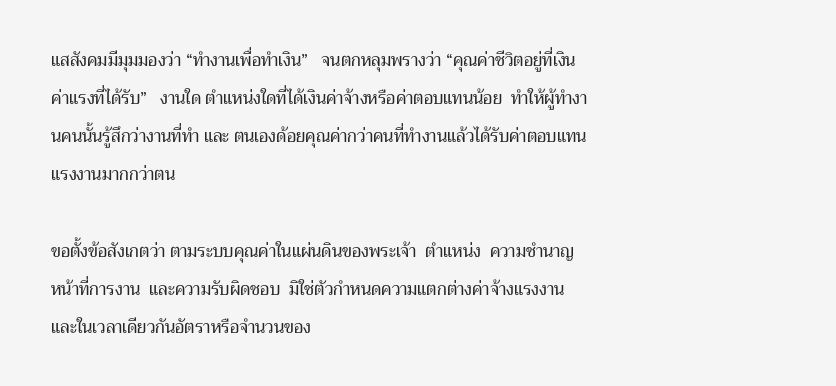แสสังคมมีมุมมองว่า “ทำงานเพื่อทำเงิน”   จนตกหลุมพรางว่า “คุณค่าชีวิตอยู่ที่เงินค่าแรงที่ได้รับ”   งานใด ตำแหน่งใดที่ได้เงินค่าจ้างหรือค่าตอบแทนน้อย  ทำให้ผู้ทำงานคนนั้นรู้สึกว่างานที่ทำ และ ตนเองด้อยคุณค่ากว่าคนที่ทำงานแล้วได้รับค่าตอบแทนแรงงานมากกว่าตน

ขอตั้งข้อสังเกตว่า ตามระบบคุณค่าในแผ่นดินของพระเจ้า  ตำแหน่ง  ความชำนาญ  หน้าที่การงาน  และความรับผิดชอบ  มิใช่ตัวกำหนดความแตกต่างค่าจ้างแรงงาน   และในเวลาเดียวกันอัตราหรือจำนวนของ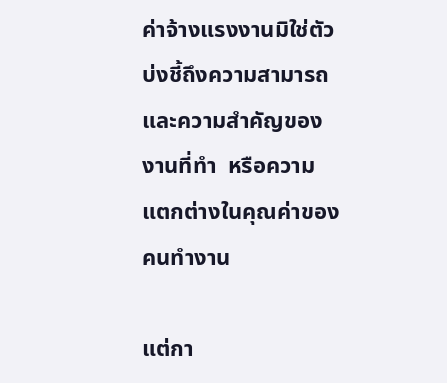ค่าจ้างแรงงานมิใช่ตัวบ่งชี้ถึงความสามารถ  และความสำคัญของงานที่ทำ  หรือความแตกต่างในคุณค่าของคนทำงาน

แต่กา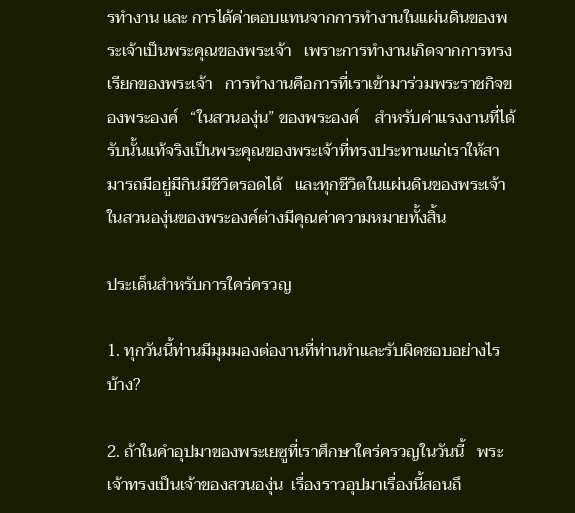รทำงาน และ การได้ค่าตอบแทนจากการทำงานในแผ่นดินของพระเจ้าเป็นพระคุณของพระเจ้า   เพราะการทำงานเกิดจากการทรงเรียกของพระเจ้า   การทำงานคือการที่เราเข้ามาร่วมพระราชกิจของพระองค์   “ในสวนองุ่น” ของพระองค์    สำหรับค่าแรงงานที่ได้รับนั้นแท้จริงเป็นพระคุณของพระเจ้าที่ทรงประทานแก่เราให้สามารถมีอยู่มีกินมีชีวิตรอดได้   และทุกชีวิตในแผ่นดินของพระเจ้าในสวนองุ่นของพระองค์ต่างมีคุณค่าความหมายทั้งสิ้น

ประเด็นสำหรับการใคร่ครวญ

1. ทุกวันนี้ท่านมีมุมมองต่องานที่ท่านทำและรับผิดชอบอย่างไรบ้าง?

2. ถ้าในคำอุปมาของพระเยซูที่เราศึกษาใคร่ครวญในวันนี้   พระเจ้าทรงเป็นเจ้าของสวนองุ่น  เรื่องราวอุปมาเรื่องนี้สอนถึ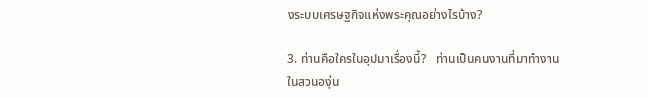งระบบเศรษฐกิจแห่งพระคุณอย่างไรบ้าง?

3. ท่านคือใครในอุปมาเรื่องนี้?   ท่านเป็นคนงานที่มาทำงานในสวนองุ่น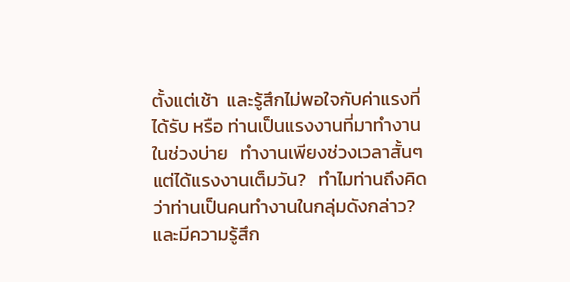ตั้งแต่เช้า  และรู้สึกไม่พอใจกับค่าแรงที่ได้รับ หรือ ท่านเป็นแรงงานที่มาทำงานในช่วงบ่าย   ทำงานเพียงช่วงเวลาสั้นๆ แต่ได้แรงงานเต็มวัน?   ทำไมท่านถึงคิดว่าท่านเป็นคนทำงานในกลุ่มดังกล่าว?   และมีความรู้สึก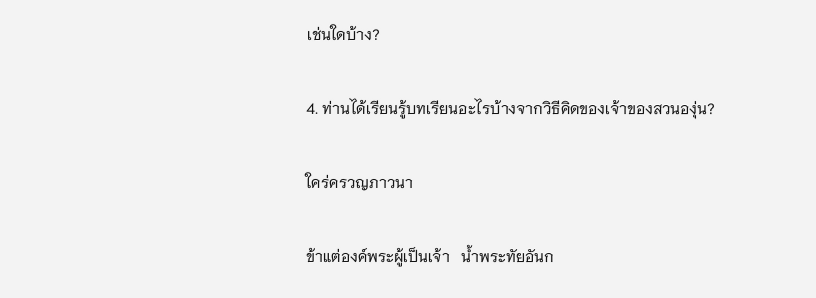เช่นใดบ้าง?

4. ท่านได้เรียนรู้บทเรียนอะไรบ้างจากวิธีคิดของเจ้าของสวนองุ่น?

ใคร่ครวญภาวนา

ข้าแต่องค์พระผู้เป็นเจ้า   น้ำพระทัยอันก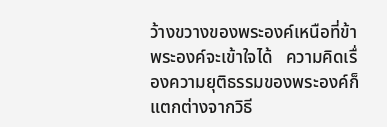ว้างขวางของพระองค์เหนือที่ข้าพระองค์จะเข้าใจได้   ความคิดเรื่องความยุติธรรมของพระองค์ก็แตกต่างจากวิธี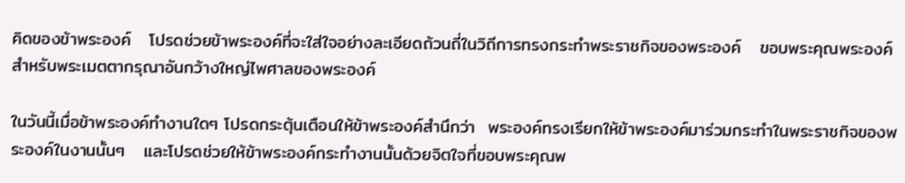คิดของข้าพระองค์   โปรดช่วยข้าพระองค์ที่จะใส่ใจอย่างละเอียดถ้วนถี่ในวิถีการทรงกระทำพระราชกิจของพระองค์   ขอบพระคุณพระองค์สำหรับพระเมตตากรุณาอันกว้างใหญ่ไพศาลของพระองค์

ในวันนี้เมื่อข้าพระองค์ทำงานใดๆ โปรดกระตุ้นเตือนให้ข้าพระองค์สำนึกว่า  พระองค์ทรงเรียกให้ข้าพระองค์มาร่วมกระทำในพระราชกิจของพระองค์ในงานนั้นๆ   และโปรดช่วยให้ข้าพระองค์กระทำงานนั้นด้วยจิตใจที่ขอบพระคุณพ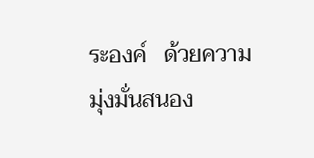ระองค์   ด้วยความมุ่งมั่นสนอง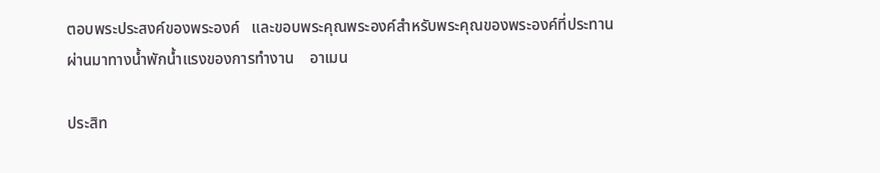ตอบพระประสงค์ของพระองค์   และขอบพระคุณพระองค์สำหรับพระคุณของพระองค์ที่ประทานผ่านมาทางน้ำพักน้ำแรงของการทำงาน    อาเมน

ประสิท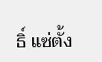ธิ์ แซ่ตั้ง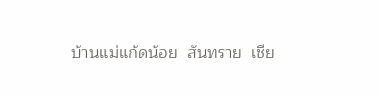บ้านแม่แก้ดน้อย  สันทราย  เชีย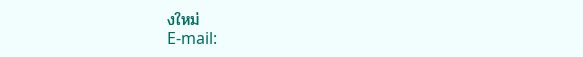งใหม่
E-mail: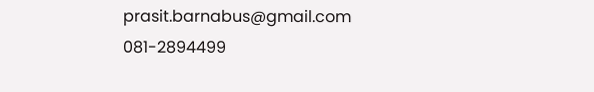prasit.barnabus@gmail.com
081-2894499